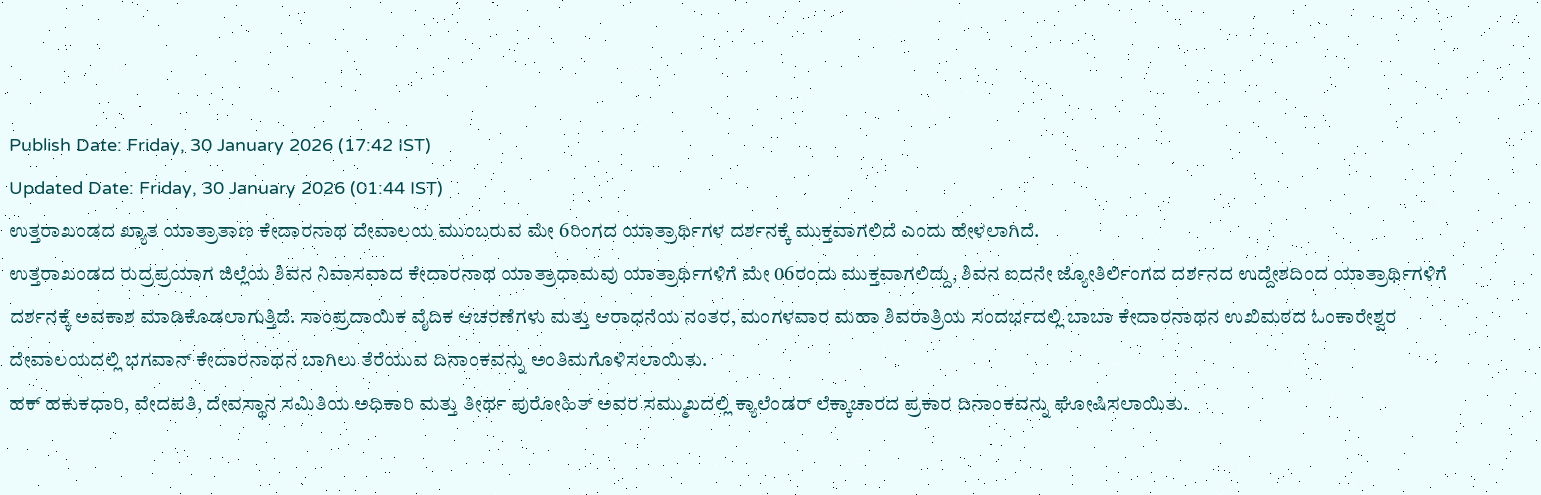Publish Date: Friday, 30 January 2026 (17:42 IST)
Updated Date: Friday, 30 January 2026 (01:44 IST)
ಉತ್ತರಾಖಂಡದ ಖ್ಯಾತ ಯಾತ್ರಾತಾಣ ಕೇದಾರನಾಥ ದೇವಾಲಯ ಮುಂಬರುವ ಮೇ 6ರಿಂಗದ ಯಾತ್ರಾರ್ಥಿಗಳ ದರ್ಶನಕ್ಕೆ ಮುಕ್ತವಾಗಲಿದೆ ಎಂದು ಹೇಳಲಾಗಿದೆ.
ಉತ್ತರಾಖಂಡದ ರುದ್ರಪ್ರಯಾಗ ಜಿಲ್ಲೆಯ ಶಿವನ ನಿವಾಸವಾದ ಕೇದಾರನಾಥ ಯಾತ್ರಾಧಾಮವು ಯಾತ್ರಾರ್ಥಿಗಳಿಗೆ ಮೇ 06ರಂದು ಮುಕ್ತವಾಗಲಿದ್ದು, ಶಿವನ ಐದನೇ ಜ್ಯೋತಿರ್ಲಿಂಗದ ದರ್ಶನದ ಉದ್ದೇಶದಿಂದ ಯಾತ್ರಾರ್ಥಿಗಳಿಗೆ ದರ್ಶನಕ್ಕೆ ಅವಕಾಶ ಮಾಡಿಕೊಡಲಾಗುತ್ತಿದೆ. ಸಾಂಪ್ರದಾಯಿಕ ವೈದಿಕ ಆಚರಣೆಗಳು ಮತ್ತು ಆರಾಧನೆಯ ನಂತರ, ಮಂಗಳವಾರ ಮಹಾ ಶಿವರಾತ್ರಿಯ ಸಂದರ್ಭದಲ್ಲಿ ಬಾಬಾ ಕೇದಾರನಾಥನ ಉಖಿಮಠದ ಓಂಕಾರೇಶ್ವರ ದೇವಾಲಯದಲ್ಲಿ ಭಗವಾನ್ ಕೇದಾರನಾಥನ ಬಾಗಿಲು ತೆರೆಯುವ ದಿನಾಂಕವನ್ನು ಅಂತಿಮಗೊಳಿಸಲಾಯಿತು.
ಹಕ್ ಹಕುಕಧಾರಿ, ವೇದಪತಿ, ದೇವಸ್ಥಾನ ಸಮಿತಿಯ ಅಧಿಕಾರಿ ಮತ್ತು ತೀರ್ಥ ಪುರೋಹಿತ್ ಅವರ ಸಮ್ಮುಖದಲ್ಲಿ ಕ್ಯಾಲೆಂಡರ್ ಲೆಕ್ಕಾಚಾರದ ಪ್ರಕಾರ ದಿನಾಂಕವನ್ನು ಘೋಷಿಸಲಾಯಿತು.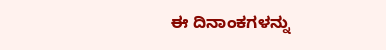ಈ ದಿನಾಂಕಗಳನ್ನು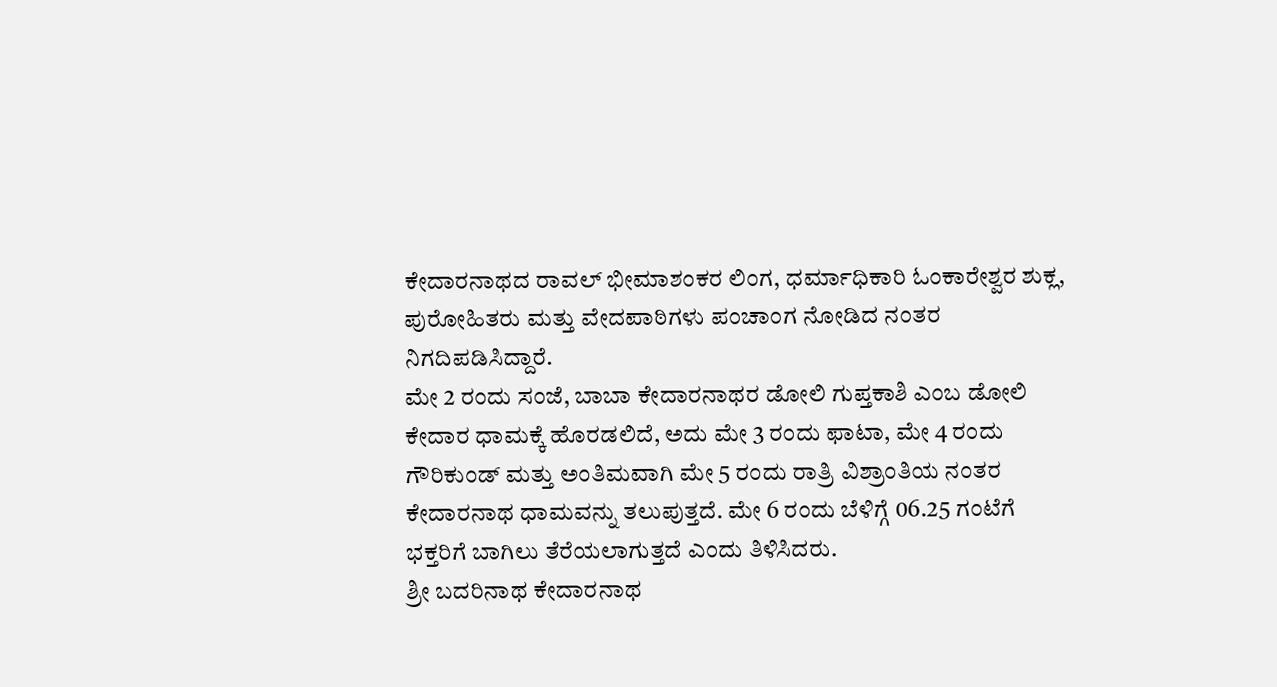ಕೇದಾರನಾಥದ ರಾವಲ್ ಭೀಮಾಶಂಕರ ಲಿಂಗ, ಧರ್ಮಾಧಿಕಾರಿ ಓಂಕಾರೇಶ್ವರ ಶುಕ್ಲ, ಪುರೋಹಿತರು ಮತ್ತು ವೇದಪಾಠಿಗಳು ಪಂಚಾಂಗ ನೋಡಿದ ನಂತರ ನಿಗದಿಪಡಿಸಿದ್ದಾರೆ.
ಮೇ 2 ರಂದು ಸಂಜೆ, ಬಾಬಾ ಕೇದಾರನಾಥರ ಡೋಲಿ ಗುಪ್ತಕಾಶಿ ಎಂಬ ಡೋಲಿ ಕೇದಾರ ಧಾಮಕ್ಕೆ ಹೊರಡಲಿದೆ, ಅದು ಮೇ 3 ರಂದು ಫಾಟಾ, ಮೇ 4 ರಂದು ಗೌರಿಕುಂಡ್ ಮತ್ತು ಅಂತಿಮವಾಗಿ ಮೇ 5 ರಂದು ರಾತ್ರಿ ವಿಶ್ರಾಂತಿಯ ನಂತರ ಕೇದಾರನಾಥ ಧಾಮವನ್ನು ತಲುಪುತ್ತದೆ. ಮೇ 6 ರಂದು ಬೆಳಿಗ್ಗೆ 06.25 ಗಂಟೆಗೆ ಭಕ್ತರಿಗೆ ಬಾಗಿಲು ತೆರೆಯಲಾಗುತ್ತದೆ ಎಂದು ತಿಳಿಸಿದರು.
ಶ್ರೀ ಬದರಿನಾಥ ಕೇದಾರನಾಥ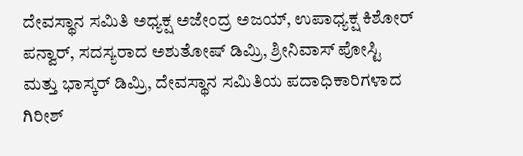ದೇವಸ್ಥಾನ ಸಮಿತಿ ಅಧ್ಯಕ್ಷ ಅಜೇಂದ್ರ ಅಜಯ್, ಉಪಾಧ್ಯಕ್ಷ ಕಿಶೋರ್ ಪನ್ವಾರ್, ಸದಸ್ಯರಾದ ಅಶುತೋಷ್ ಡಿಮ್ರಿ, ಶ್ರೀನಿವಾಸ್ ಪೋಸ್ಟಿ ಮತ್ತು ಭಾಸ್ಕರ್ ಡಿಮ್ರಿ, ದೇವಸ್ಥಾನ ಸಮಿತಿಯ ಪದಾಧಿಕಾರಿಗಳಾದ ಗಿರೀಶ್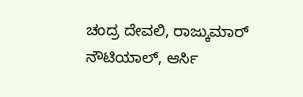ಚಂದ್ರ ದೇವಲಿ, ರಾಜ್ಕುಮಾರ್ ನೌಟಿಯಾಲ್, ಆರ್ಸಿ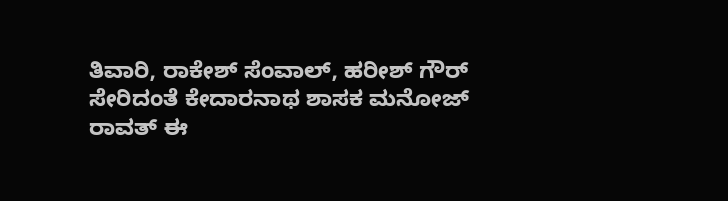ತಿವಾರಿ, ರಾಕೇಶ್ ಸೆಂವಾಲ್, ಹರೀಶ್ ಗೌರ್ ಸೇರಿದಂತೆ ಕೇದಾರನಾಥ ಶಾಸಕ ಮನೋಜ್ ರಾವತ್ ಈ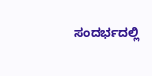ಸಂದರ್ಭದಲ್ಲಿ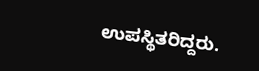ಉಪಸ್ಥಿತರಿದ್ದರು.